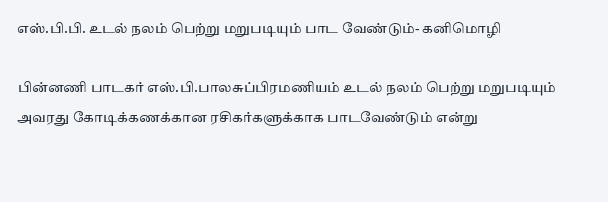எஸ்.பி.பி. உடல் நலம் பெற்று மறுபடியும் பாட வேண்டும்- கனிமொழி

பின்னணி பாடகர் எஸ்.பி.பாலசுப்பிரமணியம் உடல் நலம் பெற்று மறுபடியும் அவரது கோடிக்கணக்கான ரசிகர்களுக்காக பாடவேண்டும் என்று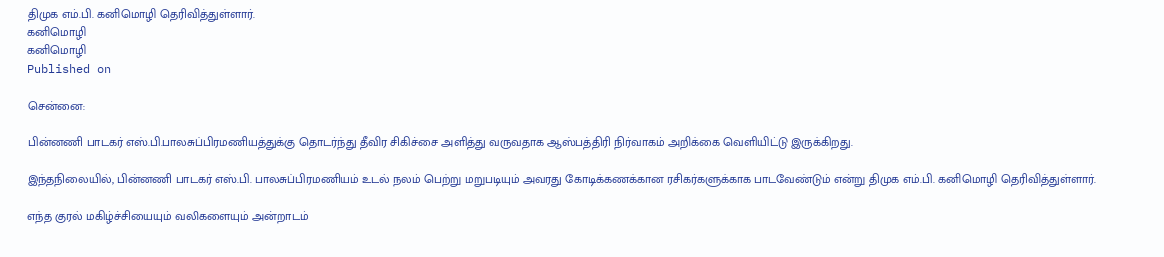திமுக எம்.பி. கனிமொழி தெரிவித்துள்ளார்.
கனிமொழி
கனிமொழி
Published on

சென்னை:

பின்னணி பாடகர் எஸ்.பி.பாலசுப்பிரமணியத்துக்கு தொடர்ந்து தீவிர சிகிச்சை அளித்து வருவதாக ஆஸ்பத்திரி நிர்வாகம் அறிக்கை வெளியிட்டு இருக்கிறது.

இந்தநிலையில், பின்னணி பாடகர் எஸ்.பி. பாலசுப்பிரமணியம் உடல் நலம் பெற்று மறுபடியும் அவரது கோடிக்கணக்கான ரசிகர்களுக்காக பாடவேண்டும் என்று திமுக எம்.பி. கனிமொழி தெரிவித்துள்ளார்.

எந்த குரல் மகிழ்ச்சியையும் வலிகளையும் அன்றாடம்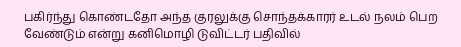பகிர்ந்து கொண்டதோ அந்த குரலுக்கு சொந்தக்காரர் உடல் நலம் பெற வேண்டும் என்று கனிமொழி டுவிட்டர் பதிவில்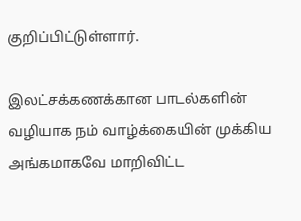குறிப்பிட்டுள்ளார்.

இலட்சக்கணக்கான பாடல்களின் வழியாக நம் வாழ்க்கையின் முக்கிய அங்கமாகவே மாறிவிட்ட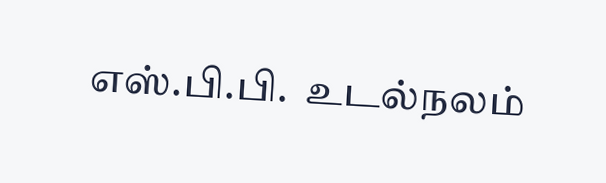எஸ்.பி.பி.  உடல்நலம்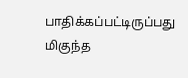பாதிக்கப்பட்டிருப்பது மிகுந்த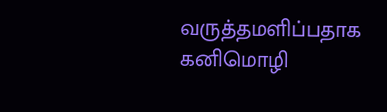வருத்தமளிப்பதாக கனிமொழி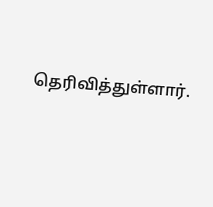தெரிவித்துள்ளார்.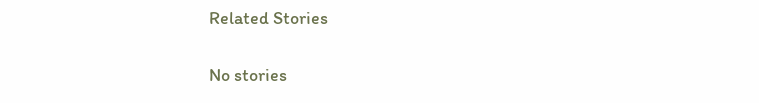Related Stories

No stories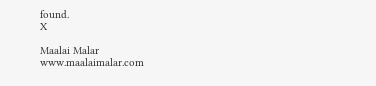found.
X

Maalai Malar
www.maalaimalar.com